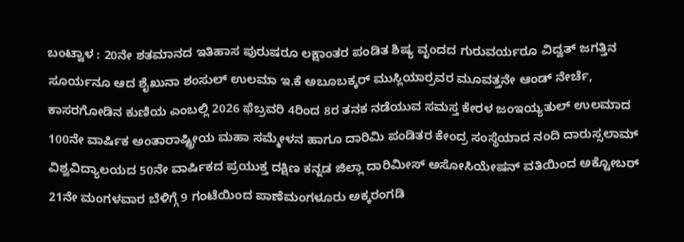ಬಂಟ್ವಾಳ : 20ನೇ ಶತಮಾನದ ಇತಿಹಾಸ ಪುರುಷರೂ ಲಕ್ಷಾಂತರ ಪಂಡಿತ ಶಿಷ್ಯ ವೃಂದದ ಗುರುವರ್ಯರೂ ವಿದ್ವತ್ ಜಗತ್ತಿನ ಸೂರ್ಯನೂ ಆದ ಶೈಖುನಾ ಶಂಸುಲ್ ಉಲಮಾ ಇ.ಕೆ ಅಬೂಬಕ್ಕರ್ ಮುಸ್ಲಿಯಾರ್ರವರ ಮೂವತ್ತನೇ ಆಂಡ್ ನೇರ್ಚೆ, ಕಾಸರಗೋಡಿನ ಕುಣಿಯ ಎಂಬಲ್ಲಿ 2026 ಫೆಬ್ರವರಿ 4ರಿಂದ 8ರ ತನಕ ನಡೆಯುವ ಸಮಸ್ತ ಕೇರಳ ಜಂಇಯ್ಯತುಲ್ ಉಲಮಾದ 100ನೇ ವಾರ್ಷಿಕ ಅಂತಾರಾಷ್ಟ್ರೀಯ ಮಹಾ ಸಮ್ಮೇಳನ ಹಾಗೂ ದಾರಿಮಿ ಪಂಡಿತರ ಕೇಂದ್ರ ಸಂಸ್ಥೆಯಾದ ನಂದಿ ದಾರುಸ್ಸಲಾಮ್ ವಿಶ್ವವಿದ್ಯಾಲಯದ 50ನೇ ವಾರ್ಷಿಕದ ಪ್ರಯುಕ್ತ ದಕ್ಷಿಣ ಕನ್ನಡ ಜಿಲ್ಲಾ ದಾರಿಮೀಸ್ ಅಸೋಸಿಯೇಷನ್ ವತಿಯಿಂದ ಅಕ್ಟೋಬರ್ 21ನೇ ಮಂಗಳವಾರ ಬೆಳಿಗ್ಗೆ 9 ಗಂಟೆಯಿಂದ ಪಾಣೆಮಂಗಳೂರು ಅಕ್ಕರಂಗಡಿ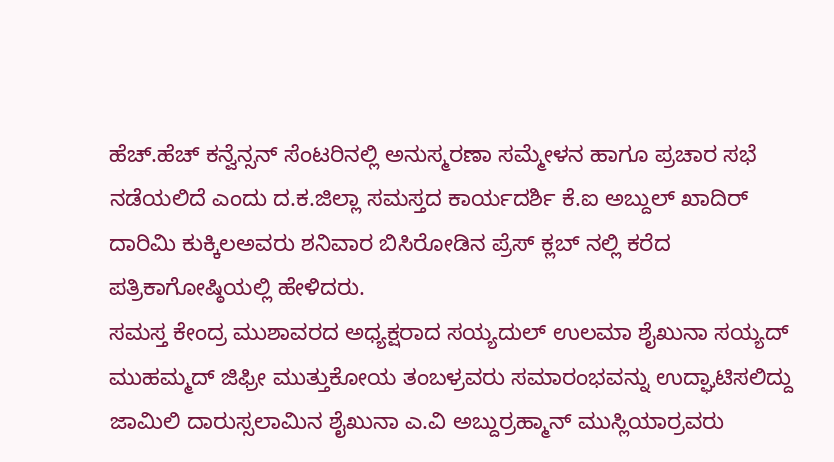ಹೆಚ್.ಹೆಚ್ ಕನ್ವೆನ್ಸನ್ ಸೆಂಟರಿನಲ್ಲಿ ಅನುಸ್ಮರಣಾ ಸಮ್ಮೇಳನ ಹಾಗೂ ಪ್ರಚಾರ ಸಭೆ ನಡೆಯಲಿದೆ ಎಂದು ದ.ಕ.ಜಿಲ್ಲಾ ಸಮಸ್ತದ ಕಾರ್ಯದರ್ಶಿ ಕೆ.ಐ ಅಬ್ದುಲ್ ಖಾದಿರ್ ದಾರಿಮಿ ಕುಕ್ಕಿಲಅವರು ಶನಿವಾರ ಬಿಸಿರೋಡಿನ ಪ್ರೆಸ್ ಕ್ಲಬ್ ನಲ್ಲಿ ಕರೆದ ಪತ್ರಿಕಾಗೋಷ್ಠಿಯಲ್ಲಿ ಹೇಳಿದರು.
ಸಮಸ್ತ ಕೇಂದ್ರ ಮುಶಾವರದ ಅಧ್ಯಕ್ಷರಾದ ಸಯ್ಯದುಲ್ ಉಲಮಾ ಶೈಖುನಾ ಸಯ್ಯದ್ ಮುಹಮ್ಮದ್ ಜಿಫ್ರೀ ಮುತ್ತುಕೋಯ ತಂಬಳ್ರವರು ಸಮಾರಂಭವನ್ನು ಉದ್ಘಾಟಿಸಲಿದ್ದು ಜಾಮಿಲಿ ದಾರುಸ್ಸಲಾಮಿನ ಶೈಖುನಾ ಎ.ವಿ ಅಬ್ದುರ್ರಹ್ಮಾನ್ ಮುಸ್ಲಿಯಾರ್ರವರು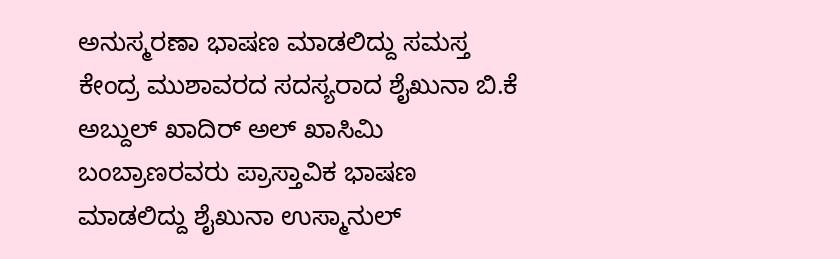ಅನುಸ್ಮರಣಾ ಭಾಷಣ ಮಾಡಲಿದ್ದು ಸಮಸ್ತ ಕೇಂದ್ರ ಮುಶಾವರದ ಸದಸ್ಯರಾದ ಶೈಖುನಾ ಬಿ.ಕೆ ಅಬ್ದುಲ್ ಖಾದಿರ್ ಅಲ್ ಖಾಸಿಮಿ ಬಂಬ್ರಾಣರವರು ಪ್ರಾಸ್ತಾವಿಕ ಭಾಷಣ ಮಾಡಲಿದ್ದು ಶೈಖುನಾ ಉಸ್ಮಾನುಲ್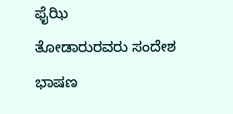ಫೈಝಿ
ತೋಡಾರುರವರು ಸಂದೇಶ ಭಾಷಣ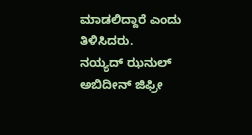ಮಾಡಲಿದ್ದಾರೆ ಎಂದು ತಿಳಿಸಿದರು.
ನಯ್ಯದ್ ಝನುಲ್ ಅಬಿದೀನ್ ಜಿಫ್ರೀ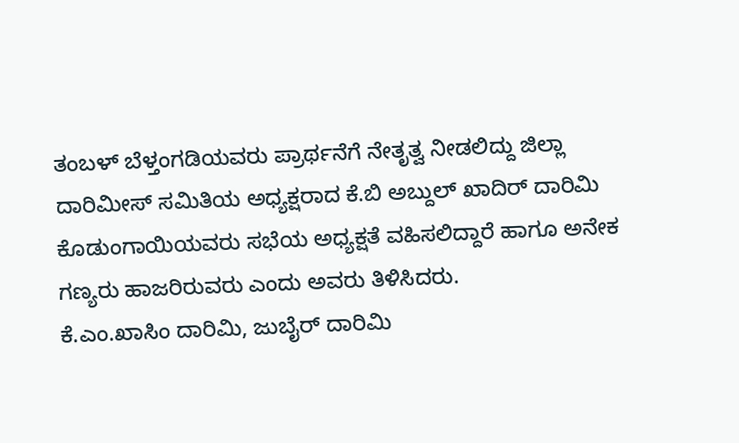ತಂಬಳ್ ಬೆಳ್ತಂಗಡಿಯವರು ಪ್ರಾರ್ಥನೆಗೆ ನೇತೃತ್ವ ನೀಡಲಿದ್ದು ಜಿಲ್ಲಾ ದಾರಿಮೀಸ್ ಸಮಿತಿಯ ಅಧ್ಯಕ್ಷರಾದ ಕೆ.ಬಿ ಅಬ್ದುಲ್ ಖಾದಿರ್ ದಾರಿಮಿ ಕೊಡುಂಗಾಯಿಯವರು ಸಭೆಯ ಅಧ್ಯಕ್ಷತೆ ವಹಿಸಲಿದ್ದಾರೆ ಹಾಗೂ ಅನೇಕ ಗಣ್ಯರು ಹಾಜರಿರುವರು ಎಂದು ಅವರು ತಿಳಿಸಿದರು.
ಕೆ.ಎಂ.ಖಾಸಿಂ ದಾರಿಮಿ, ಜುಬೈರ್ ದಾರಿಮಿ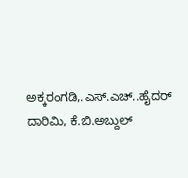ಅಕ್ಕರಂಗಡಿ,.ಎಸ್.ಎಚ್..ಹೈದರ್ ದಾರಿಮಿ, ಕೆ.ಬಿ.ಅಬ್ದುಲ್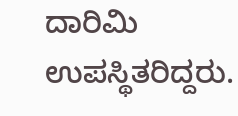ದಾರಿಮಿ ಉಪಸ್ಥಿತರಿದ್ದರು.